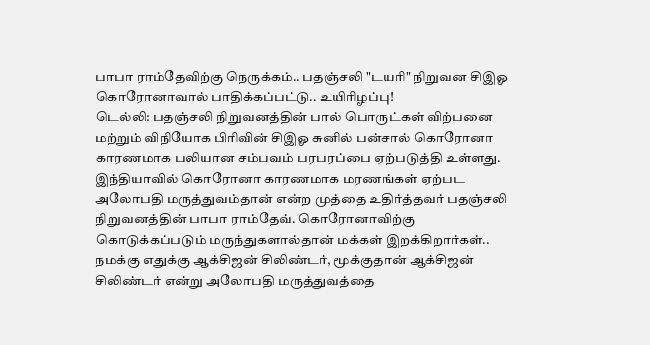பாபா ராம்தேவிற்கு நெருக்கம்.. பதஞ்சலி "டயரி" நிறுவன சிஇஓ கொரோனாவால் பாதிக்கப்பட்டு.. உயிரிழப்பு!
டெல்லி: பதஞ்சலி நிறுவனத்தின் பால் பொருட்கள் விற்பனை மற்றும் விநியோக பிரிவின் சிஇஓ சுனில் பன்சால் கொரோனா காரணமாக பலியான சம்பவம் பரபரப்பை ஏற்படுத்தி உள்ளது.
இந்தியாவில் கொரோனா காரணமாக மரணங்கள் ஏற்பட அலோபதி மருத்துவம்தான் என்ற முத்தை உதிர்த்தவர் பதஞ்சலி நிறுவனத்தின் பாபா ராம்தேவ். கொரோனாவிற்கு கொடுக்கப்படும் மருந்துகளால்தான் மக்கள் இறக்கிறார்கள்.. நமக்கு எதுக்கு ஆக்சிஜன் சிலிண்டர், மூக்குதான் ஆக்சிஜன் சிலிண்டர் என்று அலோபதி மருத்துவத்தை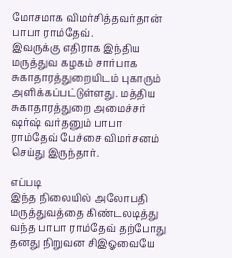மோசமாக விமர்சித்தவர்தான் பாபா ராம்தேவ்.
இவருக்கு எதிராக இந்திய மருத்துவ கழகம் சார்பாக சுகாதாரத்துறையிடம் புகாரும் அளிக்கப்பட்டுள்ளது. மத்திய சுகாதாரத்துறை அமைச்சர் ஷர்ஷ் வர்தனும் பாபா ராம்தேவ் பேச்சை விமர்சனம் செய்து இருந்தார்.

எப்படி
இந்த நிலையில் அலோபதி மருத்துவத்தை கிண்டலடித்து வந்த பாபா ராம்தேவ் தற்போது தனது நிறுவன சிஇஓவையே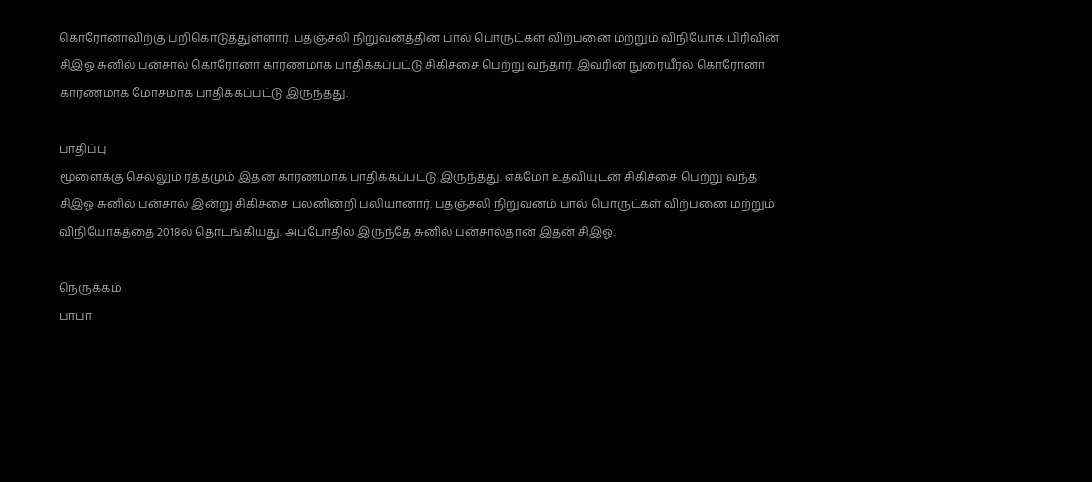கொரோனாவிற்கு பறிகொடுத்துள்ளார். பதஞ்சலி நிறுவனத்தின் பால் பொருட்கள் விற்பனை மற்றும் விநியோக பிரிவின் சிஇஓ சுனில் பன்சால் கொரோனா காரணமாக பாதிக்கப்பட்டு சிகிச்சை பெற்று வந்தார். இவரின் நுரையீரல் கொரோனா காரணமாக மோசமாக பாதிக்கப்பட்டு இருந்தது.

பாதிப்பு
மூளைக்கு செல்லும் ரத்தமும் இதன் காரணமாக பாதிக்கப்பட்டு இருந்தது. எக்மோ உதவியுடன் சிகிச்சை பெற்று வந்த சிஇஓ சுனில் பன்சால் இன்று சிகிச்சை பலனின்றி பலியானார். பதஞ்சலி நிறுவனம் பால் பொருட்கள் விற்பனை மற்றும் விநியோகத்தை 2018ல் தொடங்கியது. அப்போதில் இருந்தே சுனில் பன்சால்தான் இதன் சிஇஓ.

நெருக்கம்
பாபா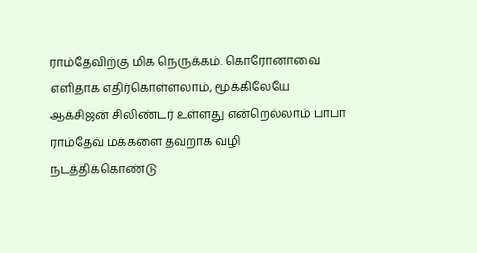ராம்தேவிற்கு மிக நெருக்கம். கொரோனாவை எளிதாக எதிர்கொள்ளலாம், மூக்கிலேயே ஆக்சிஜன் சிலிண்டர் உள்ளது என்றெல்லாம் பாபா ராம்தேவ் மக்களை தவறாக வழி நடத்திக்கொண்டு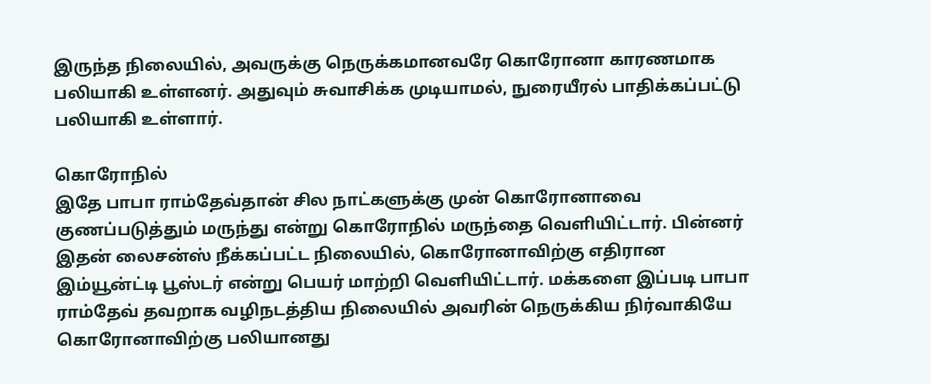இருந்த நிலையில், அவருக்கு நெருக்கமானவரே கொரோனா காரணமாக பலியாகி உள்ளனர். அதுவும் சுவாசிக்க முடியாமல், நுரையீரல் பாதிக்கப்பட்டு பலியாகி உள்ளார்.

கொரோநில்
இதே பாபா ராம்தேவ்தான் சில நாட்களுக்கு முன் கொரோனாவை குணப்படுத்தும் மருந்து என்று கொரோநில் மருந்தை வெளியிட்டார். பின்னர் இதன் லைசன்ஸ் நீக்கப்பட்ட நிலையில், கொரோனாவிற்கு எதிரான இம்யூன்ட்டி பூஸ்டர் என்று பெயர் மாற்றி வெளியிட்டார். மக்களை இப்படி பாபா ராம்தேவ் தவறாக வழிநடத்திய நிலையில் அவரின் நெருக்கிய நிர்வாகியே கொரோனாவிற்கு பலியானது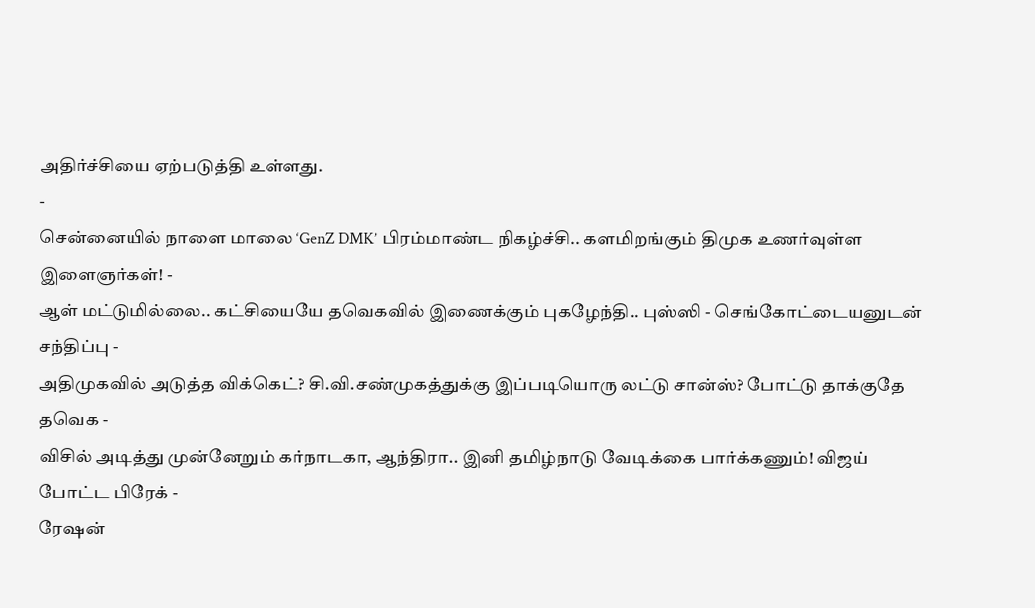அதிர்ச்சியை ஏற்படுத்தி உள்ளது.
-
சென்னையில் நாளை மாலை ‘GenZ DMK’ பிரம்மாண்ட நிகழ்ச்சி.. களமிறங்கும் திமுக உணர்வுள்ள இளைஞர்கள்! -
ஆள் மட்டுமில்லை.. கட்சியையே தவெகவில் இணைக்கும் புகழேந்தி.. புஸ்ஸி - செங்கோட்டையனுடன் சந்திப்பு -
அதிமுகவில் அடுத்த விக்கெட்? சி.வி.சண்முகத்துக்கு இப்படியொரு லட்டு சான்ஸ்? போட்டு தாக்குதே தவெக -
விசில் அடித்து முன்னேறும் கர்நாடகா, ஆந்திரா.. இனி தமிழ்நாடு வேடிக்கை பார்க்கணும்! விஜய் போட்ட பிரேக் -
ரேஷன்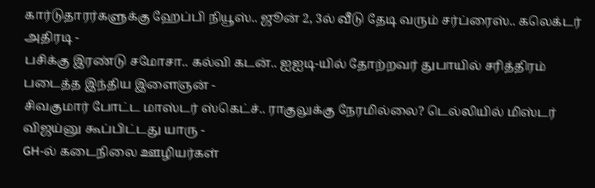கார்டுதாரர்களுக்கு ஹேப்பி நியூஸ்.. ஜூன் 2, 3ல் வீடு தேடி வரும் சர்ப்ரைஸ்.. கலெக்டர் அதிரடி -
பசிக்கு இரண்டு சமோசா.. கல்வி கடன்.. ஐஐடி-யில் தோற்றவர் துபாயில் சரித்திரம் படைத்த இந்திய இளைஞன் -
சிவகுமார் போட்ட மாஸ்டர் ஸ்கெட்ச்.. ராகுலுக்கு நேரமில்லை? டெல்லியில் மிஸ்டர் விஜய்னு கூப்பிட்டது யாரு -
GH-ல் கடைநிலை ஊழியர்கள்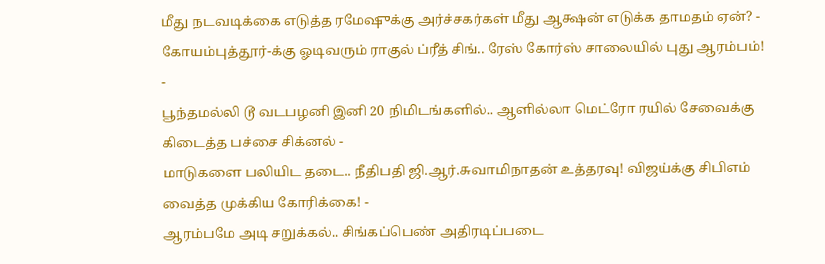மீது நடவடிக்கை எடுத்த ரமேஷுக்கு அர்ச்சகர்கள் மீது ஆக்ஷன் எடுக்க தாமதம் ஏன்? -
கோயம்புத்தூர்-க்கு ஓடிவரும் ராகுல் ப்ரீத் சிங்.. ரேஸ் கோர்ஸ் சாலையில் புது ஆரம்பம்! -
பூந்தமல்லி டூ வடபழனி இனி 20 நிமிடங்களில்.. ஆளில்லா மெட்ரோ ரயில் சேவைக்கு கிடைத்த பச்சை சிக்னல் -
மாடுகளை பலியிட தடை.. நீதிபதி ஜி.ஆர்.சுவாமிநாதன் உத்தரவு! விஜய்க்கு சிபிஎம் வைத்த முக்கிய கோரிக்கை! -
ஆரம்பமே அடி சறுக்கல்.. சிங்கப்பெண் அதிரடிப்படை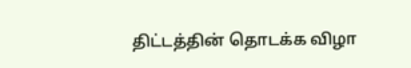திட்டத்தின் தொடக்க விழா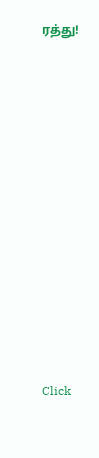ரத்து!












Click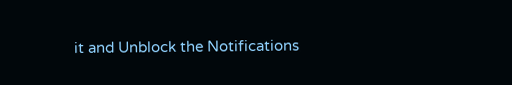it and Unblock the Notifications